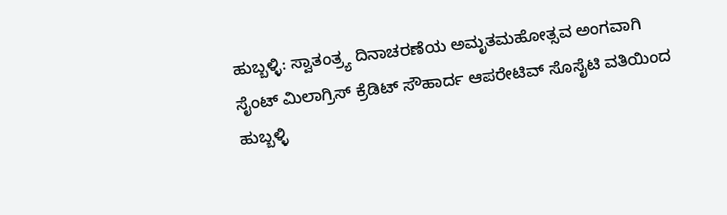ಹುಬ್ಬಳ್ಳಿ: ಸ್ವಾತಂತ್ರ್ಯ ದಿನಾಚರಣೆಯ ಅಮೃತಮಹೋತ್ಸವ ಅಂಗವಾಗಿ ಸೈಂಟ್ ಮಿಲಾಗ್ರಿಸ್ ಕ್ರೆಡಿಟ್ ಸೌಹಾರ್ದ ಆಪರೇಟಿವ್ ಸೊಸೈಟಿ ವತಿಯಿಂದ ಹುಬ್ಬಳ್ಳಿ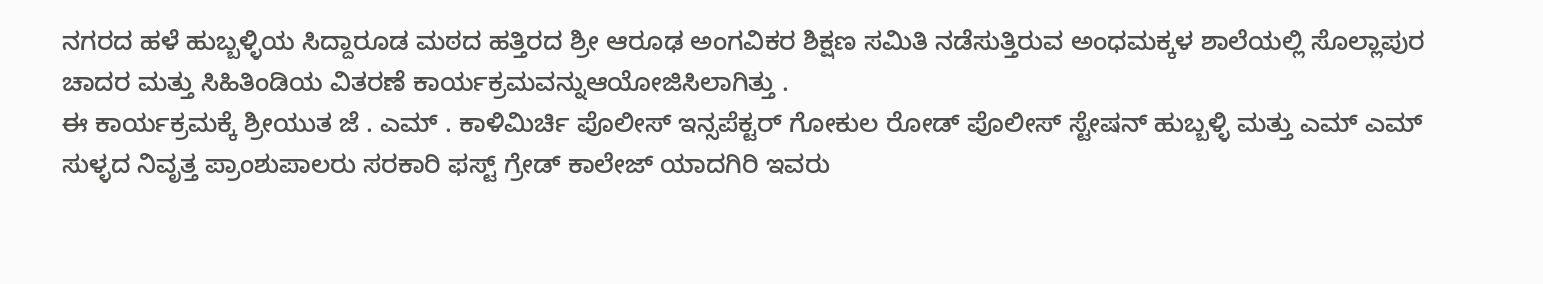ನಗರದ ಹಳೆ ಹುಬ್ಬಳ್ಳಿಯ ಸಿದ್ದಾರೂಡ ಮಠದ ಹತ್ತಿರದ ಶ್ರೀ ಆರೂಢ ಅಂಗವಿಕರ ಶಿಕ್ಷಣ ಸಮಿತಿ ನಡೆಸುತ್ತಿರುವ ಅಂಧಮಕ್ಕಳ ಶಾಲೆಯಲ್ಲಿ ಸೊಲ್ಲಾಪುರ ಚಾದರ ಮತ್ತು ಸಿಹಿತಿಂಡಿಯ ವಿತರಣೆ ಕಾರ್ಯಕ್ರಮವನ್ನುಆಯೋಜಿಸಿಲಾಗಿತ್ತು .
ಈ ಕಾರ್ಯಕ್ರಮಕ್ಕೆ ಶ್ರೀಯುತ ಜೆ . ಎಮ್ . ಕಾಳಿಮಿರ್ಚಿ ಪೊಲೀಸ್ ಇನ್ಸಪೆಕ್ಟರ್ ಗೋಕುಲ ರೋಡ್ ಪೊಲೀಸ್ ಸ್ಟೇಷನ್ ಹುಬ್ಬಳ್ಳಿ ಮತ್ತು ಎಮ್ ಎಮ್ ಸುಳ್ಳದ ನಿವೃತ್ತ ಪ್ರಾಂಶುಪಾಲರು ಸರಕಾರಿ ಫಸ್ಟ್ ಗ್ರೇಡ್ ಕಾಲೇಜ್ ಯಾದಗಿರಿ ಇವರು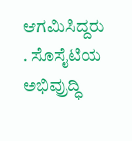ಆಗಮಿಸಿದ್ದರು . ಸೊಸೈಟಿಯ ಅಭಿವ್ರುದ್ಧಿ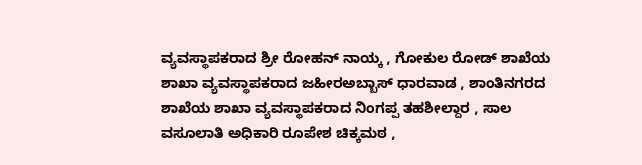ವ್ಯವಸ್ಥಾಪಕರಾದ ಶ್ರೀ ರೋಹನ್ ನಾಯ್ಕ , ಗೋಕುಲ ರೋಡ್ ಶಾಖೆಯ ಶಾಖಾ ವ್ಯವಸ್ಥಾಪಕರಾದ ಜಹೀರಅಬ್ಬಾಸ್ ಧಾರವಾಡ , ಶಾಂತಿನಗರದ ಶಾಖೆಯ ಶಾಖಾ ವ್ಯವಸ್ಥಾಪಕರಾದ ನಿಂಗಪ್ಪ ತಹಶೀಲ್ದಾರ , ಸಾಲ ವಸೂಲಾತಿ ಅಧಿಕಾರಿ ರೂಪೇಶ ಚಿಕ್ಕಮಠ ,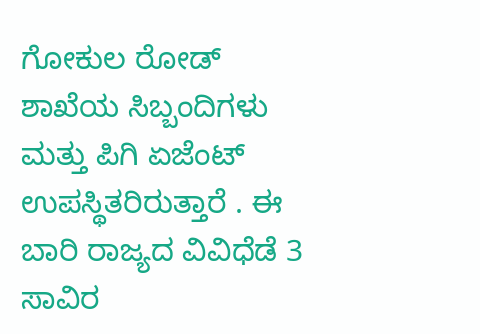ಗೋಕುಲ ರೋಡ್ ಶಾಖೆಯ ಸಿಬ್ಬಂದಿಗಳು ಮತ್ತು ಪಿಗಿ ಏಜೆಂಟ್ ಉಪಸ್ಥಿತರಿರುತ್ತಾರೆ . ಈ ಬಾರಿ ರಾಜ್ಯದ ವಿವಿಧೆಡೆ 3 ಸಾವಿರ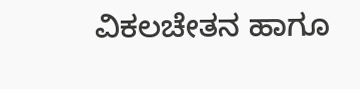ವಿಕಲಚೇತನ ಹಾಗೂ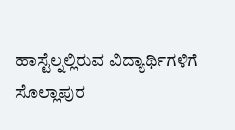ಹಾಸ್ಟೆಲ್ನಲ್ಲಿರುವ ವಿದ್ಯಾರ್ಥಿಗಳಿಗೆ ಸೊಲ್ಲಾಪುರ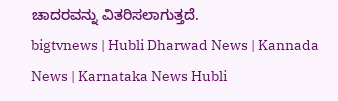ಚಾದರವನ್ನು ವಿತರಿಸಲಾಗುತ್ತದೆ.
bigtvnews | Hubli Dharwad News | Kannada News | Karnataka News Hubli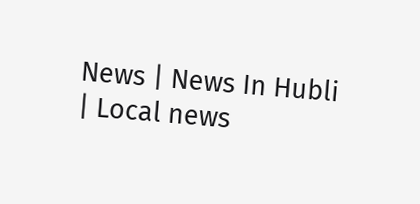News | News In Hubli | Local news